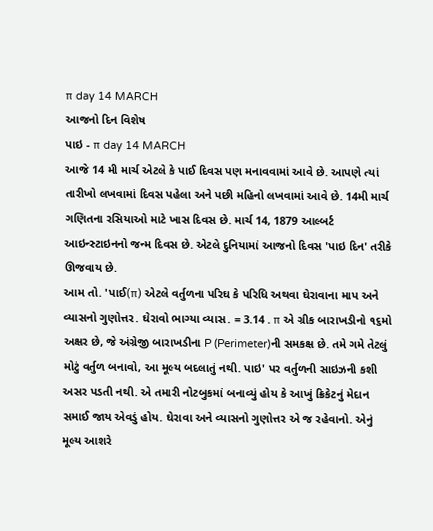π day 14 MARCH
આજનો દિન વિશેષ
પાઇ - π day 14 MARCH
આજે 14 મી માર્ચ એટલે કે પાઈ દિવસ પણ મનાવવામાં આવે છે. આપણે ત્યાં તારીખો લખવામાં દિવસ પહેલા અને પછી મહિનો લખવામાં આવે છે. 14મી માર્ચ ગણિતના રસિયાઓ માટે ખાસ દિવસ છે. માર્ચ 14, 1879 આલ્બર્ટ આઇન્સ્ટાઇનનો જન્મ દિવસ છે. એટલે દુનિયામાં આજનો દિવસ 'પાઇ દિન' તરીકે ઊજવાય છે.
આમ તો. 'પાઈ(π) એટલે વર્તુળના પરિઘ કે પરિધિ અથવા ઘેરાવાના માપ અને વ્યાસનો ગુણોત્તર. ઘેરાવો ભાગ્યા વ્યાસ. = 3.14 . π એ ગ્રીક બારાખડીનો ૧૬મો અક્ષર છે, જે અંગ્રેજી બારાખડીના P (Perimeter)ની સમકક્ષ છે. તમે ગમે તેટલું મોટું વર્તુળ બનાવો, આ મૂલ્ય બદલાતું નથી. પાઇ' પર વર્તુળની સાઇઝની કશી અસર પડતી નથી. એ તમારી નોટબુકમાં બનાવ્યું હોય કે આખું ક્રિકેટનું મેદાન સમાઈ જાય એવડું હોય. ઘેરાવા અને વ્યાસનો ગુણોત્તર એ જ રહેવાનો. એનું મૂલ્ય આશરે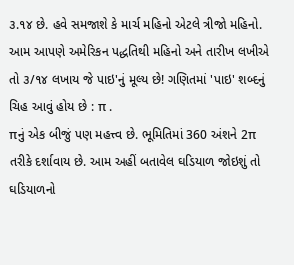૩.૧૪ છે. હવે સમજાશે કે માર્ચ મહિનો એટલે ત્રીજો મહિનો. આમ આપણે અમેરિકન પદ્ધતિથી મહિનો અને તારીખ લખીએ તો ૩/૧૪ લખાય જે પાઇ'નું મૂલ્ય છે! ગણિતમાં 'પાઇ' શબ્દનું ચિહ આવું હોય છે : π .
πનું એક બીજું પણ મહત્ત્વ છે. ભૂમિતિમાં 360 અંશને 2π તરીકે દર્શાવાય છે. આમ અહીં બતાવેલ ઘડિયાળ જોઇશું તો ઘડિયાળનો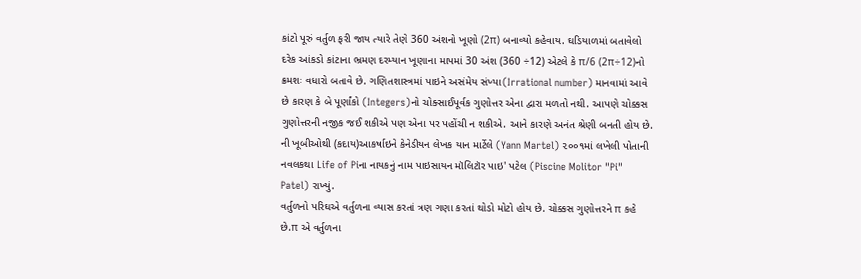કાંટો પૂરું વર્તુળ ફરી જાય ત્યારે તેણે 360 અંશનો ખૂણો (2π) બનાવ્યો કહેવાય. ઘડિયાળમાં બતાવેલો દરેક આંકડો કાંટાના ભ્રમણ દરમ્યાન ખૂણાના માપમાં 30 અંશ (360 ÷12) એટલે કે π/6 (2π÷12)નો ક્રમશઃ વધારો બતાવે છે. ગણિતશાસ્ત્રમાં પાઇને અસંમેય સંખ્યા(Irrational number) માનવામાં આવે છે કારણ કે બે પૂર્ણાંકો (Integers)નો ચોક્સાઈપૂર્વક ગુણોત્તર એના દ્વારા મળતો નથી. આપણે ચોક્કસ ગુણોત્તરની નજીક જઈ શકીએ પણ એના પર પહોંચી ન શકીએ. આને કારણે અનંત શ્રેણી બનતી હોય છે. ની ખૂબીઓથી (કદાય)આકર્ષાઇને કેનેડીયન લેખક યાન માર્ટેલે (Yann Martel) ૨૦૦૧માં લખેલી પોતાની નવલકથા Life of Piના નાયકનું નામ પાઇસાયન મૉલિટૉર પાઇ' પટેલ (Piscine Molitor "Pi" Patel) રાખ્યું.
વર્તુળનો પરિઘએ વર્તુળના વ્યાસ કરતાં ત્રણ ગણા કરતાં થોડો મોટો હોય છે. ચોક્કસ ગુણોત્તરને π કહે છે.π એ વર્તુળના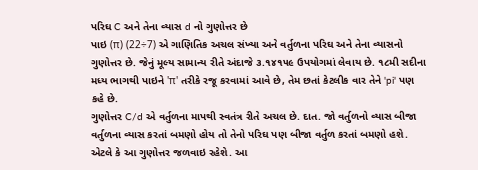પરિઘ C અને તેના વ્યાસ d નો ગુણોત્તર છે
પાઇ (π) (22÷7) એ ગાણિતિક અચલ સંખ્યા અને વર્તુળના પરિઘ અને તેના વ્યાસનો ગુણોત્તર છે. જેનું મૂલ્ય સામાન્ય રીતે અંદાજે ૩.૧૪૧૫૯ ઉપયોગમાં લેવાય છે. ૧૮મી સદીના મધ્ય ભાગથી પાઇને 'π' તરીકે રજૂ કરવામાં આવે છે, તેમ છતાં કેટલીક વાર તેને 'pi' પણ કહે છે.
ગુણોત્તર C/d એ વર્તુળના માપથી સ્વતંત્ર રીતે અચલ છે. દાત. જો વર્તુળનો વ્યાસ બીજા વર્તુળના વ્યાસ કરતાં બમણો હોય તો તેનો પરિઘ પણ બીજા વર્તુળ કરતાં બમણો હશે. એટલે કે આ ગુણોત્તર જળવાઇ રહેશે. આ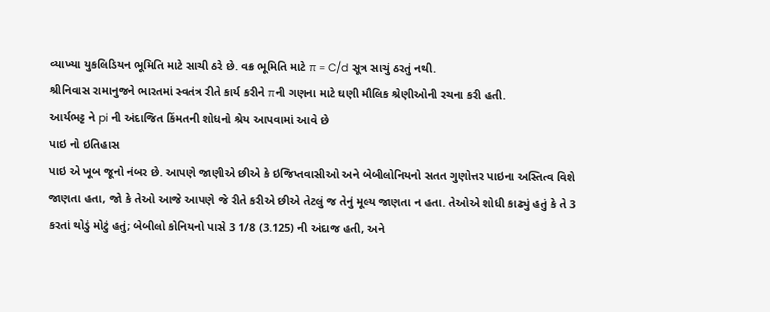વ્યાખ્યા યુકલિડિયન ભૂમિતિ માટે સાચી ઠરે છે. વક્ર ભૂમિતિ માટે π = C/d સૂત્ર સાચું ઠરતું નથી.
શ્રીનિવાસ રામાનુજને ભારતમાં સ્વતંત્ર રીતે કાર્ય કરીને πની ગણના માટે ઘણી મૌલિક શ્રેણીઓની રચના કરી હતી.
આર્યભટ્ટ ને pi ની અંદાજિત કિંમતની શોધનો શ્રેય આપવામાં આવે છે
પાઇ નો ઇતિહાસ
પાઇ એ ખૂબ જૂનો નંબર છે. આપણે જાણીએ છીએ કે ઇજિપ્તવાસીઓ અને બેબીલોનિયનો સતત ગુણોત્તર પાઇના અસ્તિત્વ વિશે જાણતા હતા, જો કે તેઓ આજે આપણે જે રીતે કરીએ છીએ તેટલું જ તેનું મૂલ્ય જાણતા ન હતા. તેઓએ શોધી કાઢ્યું હતું કે તે 3 કરતાં થોડું મોટું હતું; બેબીલો કોનિયનો પાસે 3 1/8 (3.125) ની અંદાજ હતી, અને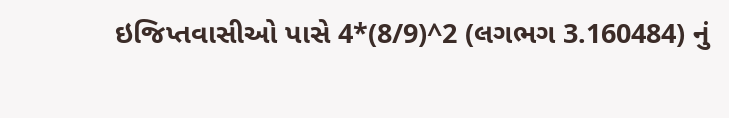ઇજિપ્તવાસીઓ પાસે 4*(8/9)^2 (લગભગ 3.160484) નું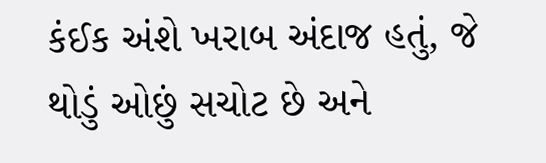કંઈક અંશે ખરાબ અંદાજ હતું, જે થોડું ઓછું સચોટ છે અને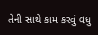તેની સાથે કામ કરવું વધુ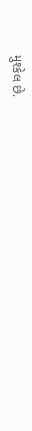મુશ્કેલ છે.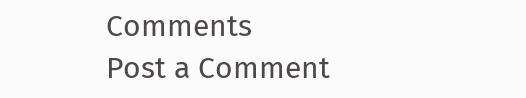Comments
Post a Comment